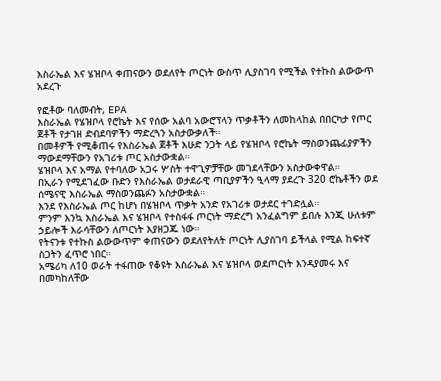እስራኤል እና ሄዝቦላ ቀጠናውን ወደለየት ጦርነት ውስጥ ሊያስገባ የሚችል የተኩስ ልውውጥ አደረጉ

የፎቶው ባለመብት, EPA
እስራኤል የሄዝቦላ የሮኬት እና የሰው አልባ አውሮፕላን ጥቃቶችን ለመከላከል በበርካታ የጦር ጀቶች የታገዘ ድብደባዎችን ማድረጓን አስታውቃለች።
በመቶዎች የሚቆጠሩ የእስራኤል ጀቶች እሁድ ንጋት ላይ የሄዝቦላ የሮኬት ማስወንጨፊያዎችን ማውደማቸውን የአገሪቱ ጦር አስታውቋል።
ሄዝቦላ እና አማል የተባለው አጋሩ ሦስት ተዋጊዎቻቸው መገደላቸውን አስታውቀዋል።
በኢራን የሚደገፈው ቡድን የእስራኤል ወታደራዊ ጣቢያዎችን ዒላማ ያደረጉ 320 ሮኬቶችን ወደ ሰሜናዊ እስራኤል ማስወንጨፉን አስታውቋል።
እንደ የእስራኤል ጦር ከሆነ በሄዝቦላ ጥቃት አንድ የአገሪቱ ወታደር ተገድሏል።
ምንም እንኳ እስራኤል እና ሄዝቦላ የተስፋፋ ጦርነት ማድረግ አንፈልግም ይበሉ እንጂ ሁለቱም ኃይሎች እራሳቸውን ለጦርነት እያዘጋጁ ነው።
የትናንቱ የተኩስ ልውውጥም ቀጠናውን ወደለየትለት ጦርነት ሊያስገባ ይችላል የሚል ከፍተኛ ስጋትን ፈጥሮ ነበር።
አሜሪካ ለ10 ወራት ተፋጠው የቆዩት እስራኤል እና ሄዝቦላ ወደጦርነት እንዳያመሩ እና በመካከለቸው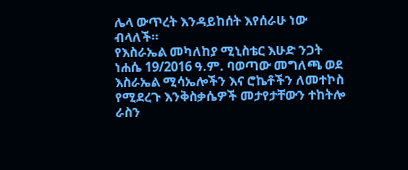ሌላ ውጥረት እንዳይከሰት እየሰራሁ ነው ብላለች።
የእስራኤል መካለከያ ሚኒስቴር እሁድ ንጋት ነሐሴ 19/2016 ዓ.ም. ባወጣው መግለጫ ወደ እስራኤል ሚሳኤሎችን እና ሮኬቶችን ለመተኮስ የሚደረጉ እንቅስቃሴዎች መታየታቸውን ተከትሎ ራስን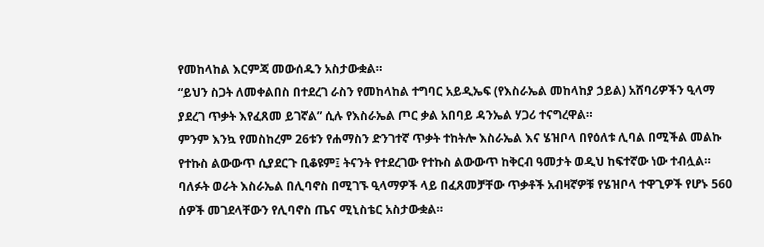የመከላከል እርምጃ መውሰዱን አስታውቋል።
“ይህን ስጋት ለመቀልበስ በተደረገ ራስን የመከላከል ተግባር አይዲኤፍ (የእስራኤል መከላከያ ኃይል) አሸባሪዎችን ዒላማ ያደረገ ጥቃት እየፈጸመ ይገኛል” ሲሉ የእስራኤል ጦር ቃል አበባይ ዳንኤል ሃጋሪ ተናግረዋል።
ምንም እንኳ የመስከረም 26ቱን የሐማስን ድንገተኛ ጥቃት ተከትሎ እስራኤል እና ሄዝቦላ በየዕለቱ ሊባል በሚችል መልኩ የተኩስ ልውውጥ ሲያደርጉ ቢቆዩም፤ ትናንት የተደረገው የተኩስ ልውውጥ ከቅርብ ዓመታት ወዲህ ከፍተኛው ነው ተብሏል።
ባለፉት ወራት እስራኤል በሊባኖስ በሚገኙ ዒላማዎች ላይ በፈጸመቻቸው ጥቃቶች አብዛኛዎቹ የሄዝቦላ ተዋጊዎች የሆኑ 560 ሰዎች መገደላቸውን የሊባኖስ ጤና ሚኒስቴር አስታውቋል።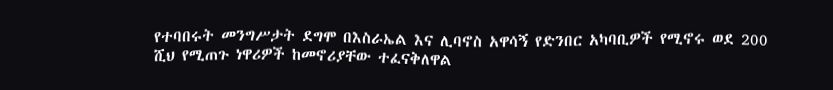የተባበሩት መንግሥታት ደግሞ በእስራኤል እና ሊባኖስ አዋሳኝ የድንበር አካባቢዎች የሚኖሩ ወደ 200 ሺህ የሚጠጉ ነዋሪዎች ከመኖሪያቸው ተፈናቅለዋል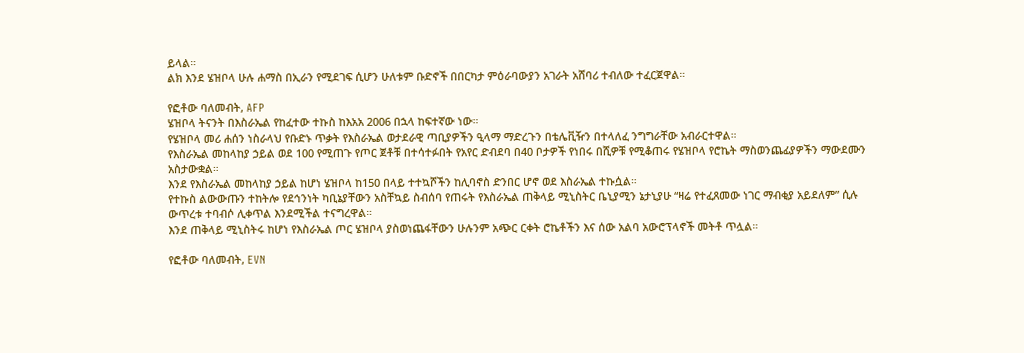ይላል።
ልክ እንደ ሄዝቦላ ሁሉ ሐማስ በኢራን የሚደገፍ ሲሆን ሁለቱም ቡድኖች በበርካታ ምዕራባውያን አገራት አሸባሪ ተብለው ተፈርጀዋል።

የፎቶው ባለመብት, AFP
ሄዝቦላ ትናንት በእስራኤል የከፈተው ተኩስ ከእአአ 2006 በኋላ ከፍተኛው ነው።
የሄዝቦላ መሪ ሐሰን ነስራላህ የቡድኑ ጥቃት የእስራኤል ወታደራዊ ጣቢያዎችን ዒላማ ማድረጉን በቴሌቪዥን በተላለፈ ንግግራቸው አብራርተዋል።
የእስራኤል መከላከያ ኃይል ወደ 100 የሚጠጉ የጦር ጀቶቹ በተሳተፉበት የአየር ድብደባ በ40 ቦታዎች የነበሩ በሺዎቹ የሚቆጠሩ የሄዝቦላ የሮኬት ማስወንጨፊያዎችን ማውደሙን አስታውቋል።
እንደ የእስራኤል መከላከያ ኃይል ከሆነ ሄዝቦላ ከ150 በላይ ተተኳሾችን ከሊባኖስ ድንበር ሆኖ ወደ እስራኤል ተኩሷል።
የተኩስ ልውውጡን ተከትሎ የደኅንነት ካቢኔያቸውን አስቸኳይ ስብሰባ የጠሩት የእስራኤል ጠቅላይ ሚኒስትር ቤኒያሚን ኔታኒያሁ “ዛሬ የተፈጸመው ነገር ማብቂያ አይደለም” ሲሉ ውጥረቱ ተባብሶ ሊቀጥል እንደሚችል ተናግረዋል።
እንደ ጠቅላይ ሚኒስትሩ ከሆነ የእስራኤል ጦር ሄዝቦላ ያስወነጨፋቸውን ሁሉንም አጭር ርቀት ሮኬቶችን እና ሰው አልባ አውሮፕላኖች መትቶ ጥሏል።

የፎቶው ባለመብት, EVN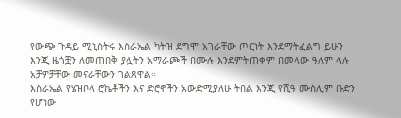የውጭ ጉዳይ ሚኒስትሩ እስራኤል ካትዝ ደግሞ አገራቸው ጦርነት እንደማትፈልግ ይሁን እንጂ ዜጎቿን ለመጠበቅ ያሏትን አማራጮች በሙሉ እንደምትጠቀም በመላው ዓለም ላሉ አቻዎቻቸው መናራቸውን ገልጸዋል።
እስራኤል የሄዝቦላ ሮኬቶችን እና ድሮኖችን አውድሚያለሁ ትበል እንጂ የሺዓ ሙስሊም ቡድን የሆነው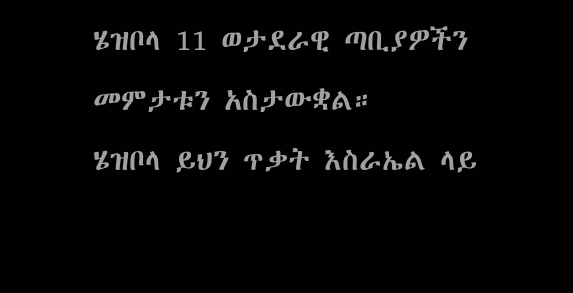ሄዝቦላ 11 ወታደራዊ ጣቢያዎችን መምታቱን አስታውቋል።
ሄዝቦላ ይህን ጥቃት እስራኤል ላይ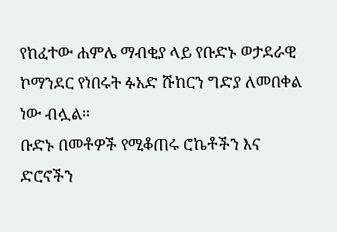የከፈተው ሐምሌ ማብቂያ ላይ የቡድኑ ወታደራዊ ኮማንደር የነበሩት ፉአድ ሹከርን ግድያ ለመበቀል ነው ብሏል።
ቡድኑ በመቶዎች የሚቆጠሩ ሮኬቶችን እና ድሮኖችን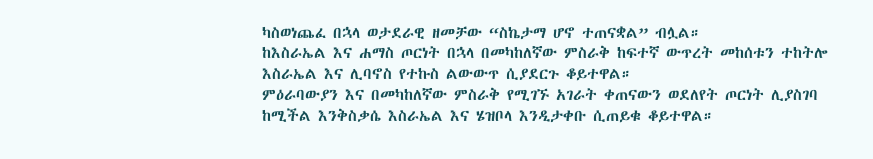ካስወነጨፈ በኋላ ወታደራዊ ዘመቻው “ስኬታማ ሆኖ ተጠናቋል” ብሏል።
ከእስራኤል እና ሐማስ ጦርነት በኋላ በመካከለኛው ምስራቅ ከፍተኛ ውጥረት መከሰቱን ተከትሎ እስራኤል እና ሊባኖስ የተኩስ ልውውጥ ሲያደርጉ ቆይተዋል።
ምዕራባውያን እና በመካከለኛው ምስራቅ የሚገኙ አገራት ቀጠናውን ወደለየት ጦርነት ሊያስገባ ከሚችል እንቅስቃሴ እስራኤል እና ሄዝቦላ እንዲታቀቡ ሲጠይቁ ቆይተዋል።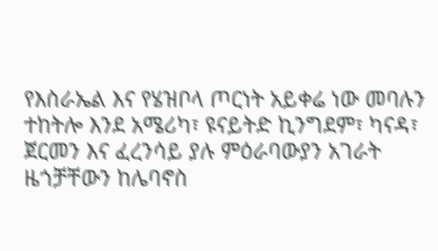የእስራኤል እና የሄዝቦላ ጦርነት አይቀሬ ነው መባሉን ተከትሎ እንደ አሜሪካ፣ ዩናይትድ ኪንግደም፣ ካናዳ፣ ጀርመን እና ፈረንሳይ ያሉ ምዕራባውያን አገራት ዜጎቻቸውን ከሌባኖስ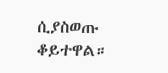ሲያስወጡ ቆይተዋል።